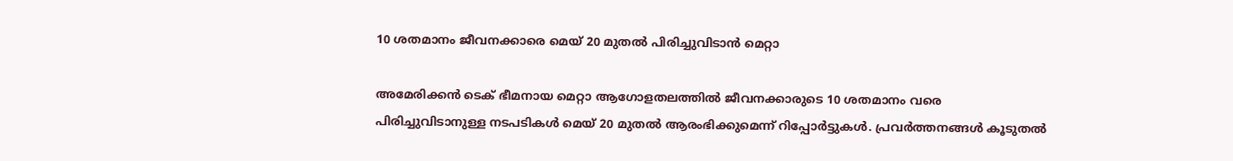10 ശതമാനം ജീവനക്കാരെ മെയ് 20 മുതൽ പിരിച്ചുവിടാൻ മെറ്റാ

അമേരിക്കൻ ടെക് ഭീമനായ മെറ്റാ ആഗോളതലത്തിൽ ജീവനക്കാരുടെ 10 ശതമാനം വരെ പിരിച്ചുവിടാനുള്ള നടപടികൾ മെയ് 20 മുതൽ ആരംഭിക്കുമെന്ന് റിപ്പോർട്ടുകൾ. പ്രവർത്തനങ്ങൾ കൂടുതൽ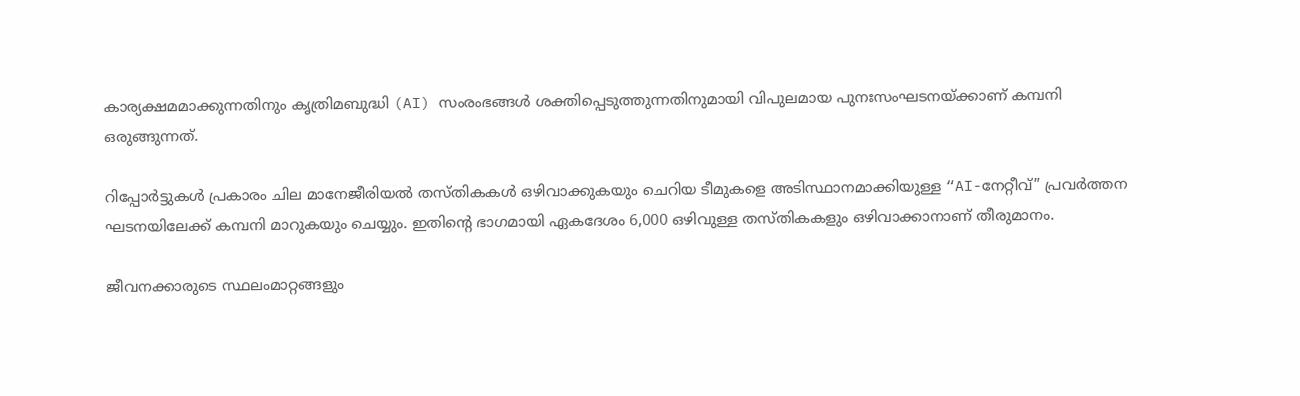കാര്യക്ഷമമാക്കുന്നതിനും കൃത്രിമബുദ്ധി (AI) സംരംഭങ്ങൾ ശക്തിപ്പെടുത്തുന്നതിനുമായി വിപുലമായ പുനഃസംഘടനയ്ക്കാണ് കമ്പനി ഒരുങ്ങുന്നത്.

റിപ്പോർട്ടുകൾ പ്രകാരം ചില മാനേജീരിയൽ തസ്തികകൾ ഒഴിവാക്കുകയും ചെറിയ ടീമുകളെ അടിസ്ഥാനമാക്കിയുള്ള “AI-നേറ്റീവ്” പ്രവർത്തന ഘടനയിലേക്ക് കമ്പനി മാറുകയും ചെയ്യും. ഇതിന്റെ ഭാഗമായി ഏകദേശം 6,000 ഒഴിവുള്ള തസ്തികകളും ഒഴിവാക്കാനാണ് തീരുമാനം.

ജീവനക്കാരുടെ സ്ഥലംമാറ്റങ്ങളും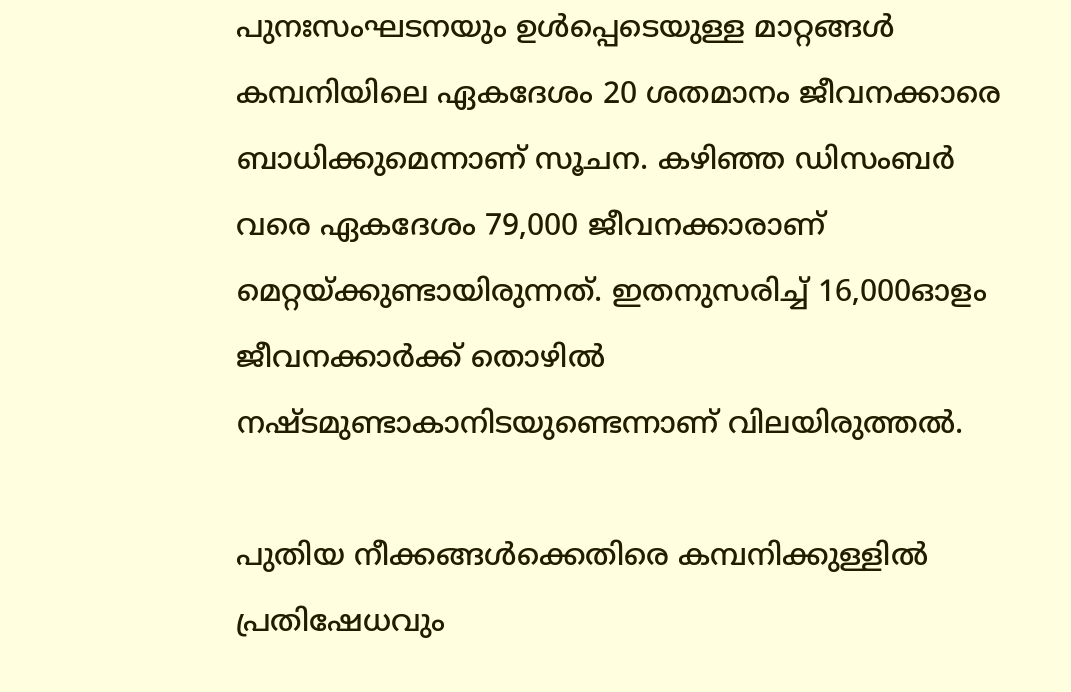പുനഃസംഘടനയും ഉൾപ്പെടെയുള്ള മാറ്റങ്ങൾ കമ്പനിയിലെ ഏകദേശം 20 ശതമാനം ജീവനക്കാരെ ബാധിക്കുമെന്നാണ് സൂചന. കഴിഞ്ഞ ഡിസംബർ വരെ ഏകദേശം 79,000 ജീവനക്കാരാണ് മെറ്റയ്ക്കുണ്ടായിരുന്നത്. ഇതനുസരിച്ച് 16,000ഓളം ജീവനക്കാർക്ക് തൊഴിൽ നഷ്ടമുണ്ടാകാനിടയുണ്ടെന്നാണ് വിലയിരുത്തൽ.

പുതിയ നീക്കങ്ങൾക്കെതിരെ കമ്പനിക്കുള്ളിൽ പ്രതിഷേധവും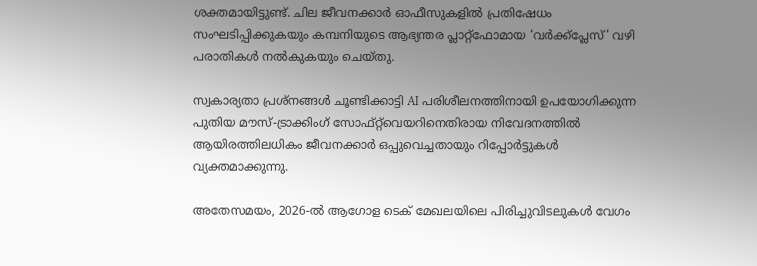ശക്തമായിട്ടുണ്ട്. ചില ജീവനക്കാർ ഓഫീസുകളിൽ പ്രതിഷേധം സംഘടിപ്പിക്കുകയും കമ്പനിയുടെ ആഭ്യന്തര പ്ലാറ്റ്‌ഫോമായ ‘വർക്ക്പ്ലേസ്’ വഴി പരാതികൾ നൽകുകയും ചെയ്തു.

സ്വകാര്യതാ പ്രശ്നങ്ങൾ ചൂണ്ടിക്കാട്ടി AI പരിശീലനത്തിനായി ഉപയോഗിക്കുന്ന പുതിയ മൗസ്-ട്രാക്കിംഗ് സോഫ്റ്റ്‌വെയറിനെതിരായ നിവേദനത്തിൽ ആയിരത്തിലധികം ജീവനക്കാർ ഒപ്പുവെച്ചതായും റിപ്പോർട്ടുകൾ വ്യക്തമാക്കുന്നു.

അതേസമയം, 2026-ൽ ആഗോള ടെക് മേഖലയിലെ പിരിച്ചുവിടലുകൾ വേഗം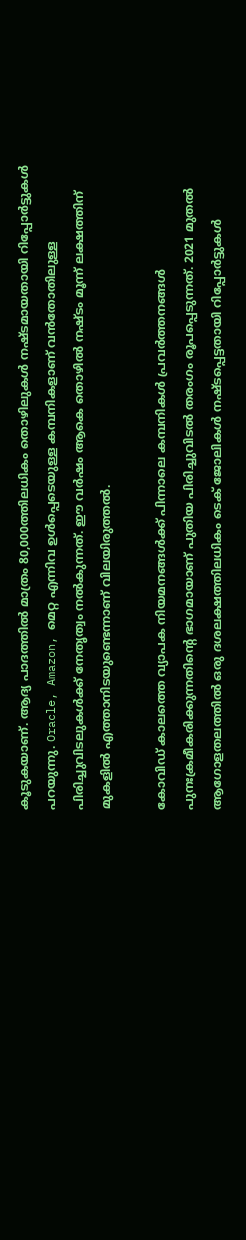കൂടുകയാണ്. ആദ്യ പാദത്തിൽ മാത്രം 80,000ത്തിലധികം തൊഴിലുകൾ നഷ്ടമായതായി റിപ്പോർട്ടുകൾ പറയുന്നു. Oracle, Amazon, മെറ്റ എന്നിവ ഉൾപ്പെടെയുള്ള കമ്പനികളാണ് വൻതോതിലുള്ള പിരിച്ചുവിടലുകൾക്ക് നേതൃത്വം നൽകുന്നത്. ഈ വർഷം ആകെ തൊഴിൽ നഷ്ടം മൂന്ന് ലക്ഷത്തിന് മുകളിൽ എത്താനിടയുണ്ടെന്നാണ് വിലയിരുത്തൽ.

കോവിഡ് കാലത്തെ വ്യാപക നിയമനങ്ങൾക്ക് പിന്നാലെ കമ്പനികൾ പ്രവർത്തനങ്ങൾ പുനഃക്രമീകരിക്കുന്നതിന്റെ ഭാഗമായാണ് പുതിയ പിരിച്ചുവിടൽ തരംഗം രൂപപ്പെടുന്നത്. 2021 മുതൽ ആഗോളതലത്തിൽ ഒരു ദശലക്ഷത്തിലധികം ടെക് ജോലികൾ നഷ്ടപ്പെട്ടതായി റിപ്പോർട്ടുകൾ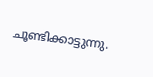ചൂണ്ടിക്കാട്ടുന്നു.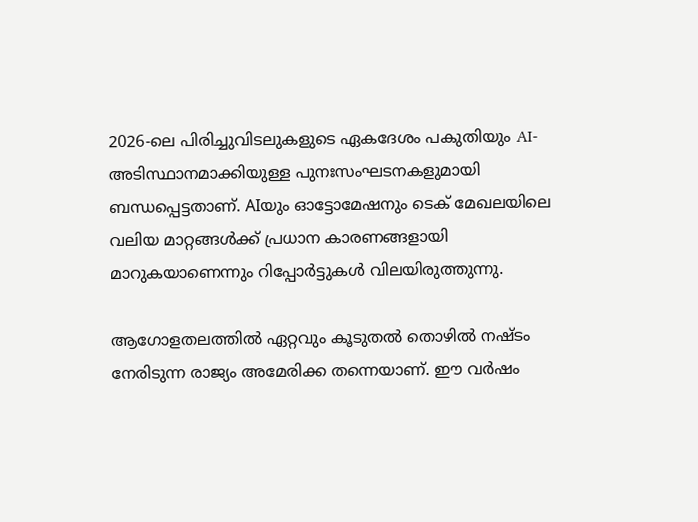2026-ലെ പിരിച്ചുവിടലുകളുടെ ഏകദേശം പകുതിയും AI-അടിസ്ഥാനമാക്കിയുള്ള പുനഃസംഘടനകളുമായി ബന്ധപ്പെട്ടതാണ്. AIയും ഓട്ടോമേഷനും ടെക് മേഖലയിലെ വലിയ മാറ്റങ്ങൾക്ക് പ്രധാന കാരണങ്ങളായി മാറുകയാണെന്നും റിപ്പോർട്ടുകൾ വിലയിരുത്തുന്നു.

ആഗോളതലത്തിൽ ഏറ്റവും കൂടുതൽ തൊഴിൽ നഷ്ടം നേരിടുന്ന രാജ്യം അമേരിക്ക തന്നെയാണ്. ഈ വർഷം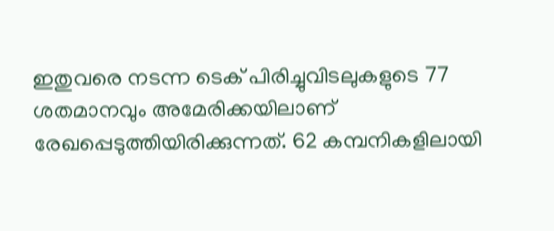ഇതുവരെ നടന്ന ടെക് പിരിച്ചുവിടലുകളുടെ 77 ശതമാനവും അമേരിക്കയിലാണ് രേഖപ്പെടുത്തിയിരിക്കുന്നത്. 62 കമ്പനികളിലായി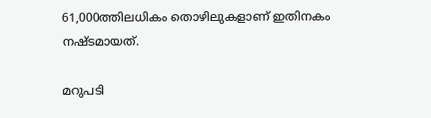61,000ത്തിലധികം തൊഴിലുകളാണ് ഇതിനകം നഷ്ടമായത്.

മറുപടി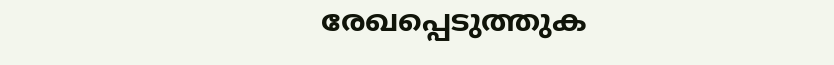രേഖപ്പെടുത്തുക